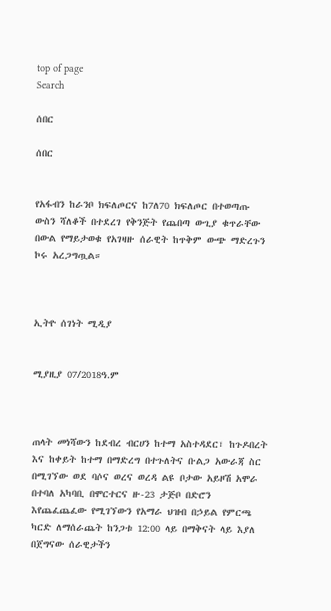top of page
Search

ሰበር

ሰበር


የአፋብን ከራንቦ ክፍለጦርና ከ7ለ70 ክፍለጦር በተወጣጡ ውስን ሻለቆች በተደረገ የቅንጅት የጨበጣ ውጊያ ቁጥራቸው በውል የማይታወቁ የአገዛዙ ሰራዊት ከጥቅም ውጭ ማድረጉን ኮሩ አረጋግጧል።



ኢትዮ ሰገነት ሚዲያ


ሚያዚያ 07/2018ዓ.ም



ጠላት መነሻውን ከደብረ ብርሀን ከተማ አስተዳደር፣ ከጉዶበረት እና ከቀይት ከተማ በማድረግ በተጉለትና ቡልጋ አውራጃ ስር በሚገኘው ወደ ባሶና ወረና ወረዳ ልዩ ቦታው አይዞሽ አሞራ በተባለ አካባቢ በሞርተርና ዙ-23 ታጅቦ በድሮን እየጨፈጨፈው የሚገኘውን የአማራ ህዝብ በኃይል የምርጫ ካርድ ለማሰራጨት ከንጋቱ 12:00 ላይ በማቅናት ላይ እያለ በጀግናው ሰራዊታችን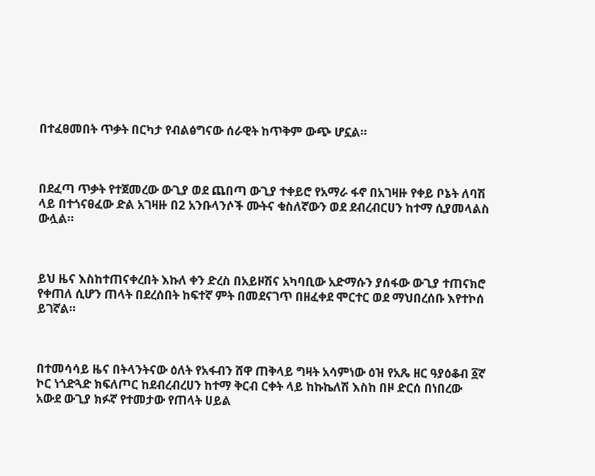በተፈፀመበት ጥቃት በርካታ የብልፅግናው ሰራዊት ከጥቅም ውጭ ሆኗል።



በደፈጣ ጥቃት የተጀመረው ውጊያ ወደ ጨበጣ ውጊያ ተቀይሮ የአማራ ፋኖ በአገዛዙ የቀይ ቦኔት ለባሽ ላይ በተጎናፀፈው ድል አገዛዙ በ2 አንቡላንሶች ሙትና ቁስለኛውን ወደ ደብረብርሀን ከተማ ሲያመላልስ ውሏል።



ይህ ዜና እስከተጠናቀረበት እኩለ ቀን ድረስ በአይዞሽና አካባቢው አድማሱን ያሰፋው ውጊያ ተጠናክሮ የቀጠለ ሲሆን ጠላት በደረሰበት ከፍተኛ ምት በመደናገጥ በዘፈቀደ ሞርተር ወደ ማህበረሰቡ እየተኮሰ ይገኛል።



በተመሳሳይ ዜና በትላንትናው ዕለት የአፋብን ሸዋ ጠቅላይ ግዛት አሳምነው ዕዝ የአጼ ዘር ዓያዕቆብ ፩ኛ ኮር ነጎድጓድ ክፍለጦር ከደብረብረሀን ከተማ ቅርብ ርቀት ላይ ከኩኬለሽ እስከ በዞ ድርሰ በነበረው አውደ ውጊያ ክፉኛ የተመታው የጠላት ሀይል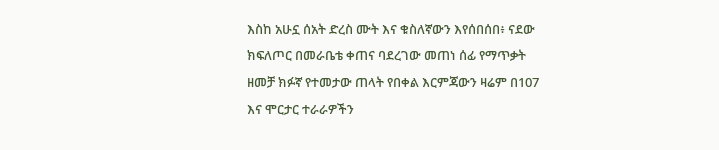እስከ አሁኗ ሰአት ድረስ ሙት እና ቁስለኛውን እየሰበሰበ፥ ናደው ክፍለጦር በመራቤቴ ቀጠና ባደረገው መጠነ ሰፊ የማጥቃት ዘመቻ ክፉኛ የተመታው ጠላት የበቀል እርምጃውን ዛሬም በ107 እና ሞርታር ተራራዎችን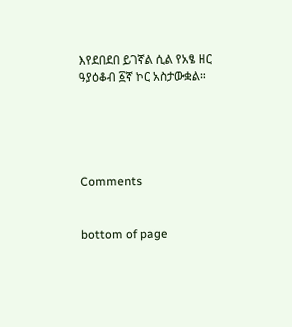እየደበደበ ይገኛል ሲል የአፄ ዘር ዓያዕቆብ ፩ኛ ኮር አስታውቋል።





Comments


bottom of page